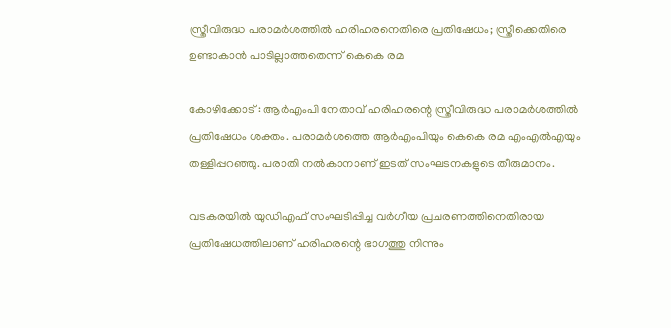സ്ത്രീവിരുദ്ധ പരാമര്‍ശത്തില്‍ ഹരിഹരനെതിരെ പ്രതിഷേധം; സ്ത്രീക്കെതിരെ ഉണ്ടാകാന്‍ പാടില്ലാത്തതെന്ന് കെകെ രമ

കോഴിക്കോട് : ആര്‍എംപി നേതാവ് ഹരിഹരന്റെ സ്ത്രീവിരുദ്ധ പരാമര്‍ശത്തില്‍ പ്രതിഷേധം ശക്തം. പരാമര്‍ശത്തെ ആര്‍എംപിയും കെകെ രമ എംഎല്‍എയും തള്ളിപ്പറഞ്ഞു. പരാതി നല്‍കാനാണ് ഇടത് സംഘടനകളുടെ തീരുമാനം.

വടകരയില്‍ യുഡിഎഫ് സംഘടിപ്പിച്ച വര്‍ഗീയ പ്രചരണത്തിനെതിരായ പ്രതിഷേധത്തിലാണ് ഹരിഹരന്റെ ഭാഗത്തു നിന്നും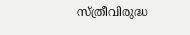സ്ത്രീവിരുദ്ധ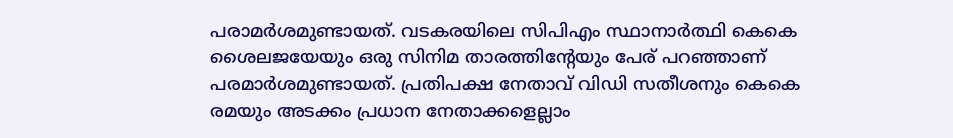പരാമര്‍ശമുണ്ടായത്. വടകരയിലെ സിപിഎം സ്ഥാനാര്‍ത്ഥി കെകെ ശൈലജയേയും ഒരു സിനിമ താരത്തിന്റേയും പേര് പറഞ്ഞാണ് പരമാര്‍ശമുണ്ടായത്. പ്രതിപക്ഷ നേതാവ് വിഡി സതീശനും കെകെ രമയും അടക്കം പ്രധാന നേതാക്കളെല്ലാം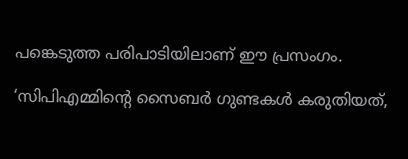പങ്കെടുത്ത പരിപാടിയിലാണ് ഈ പ്രസംഗം.

‘സിപിഎമ്മിന്റെ സൈബര്‍ ഗുണ്ടകള്‍ കരുതിയത്,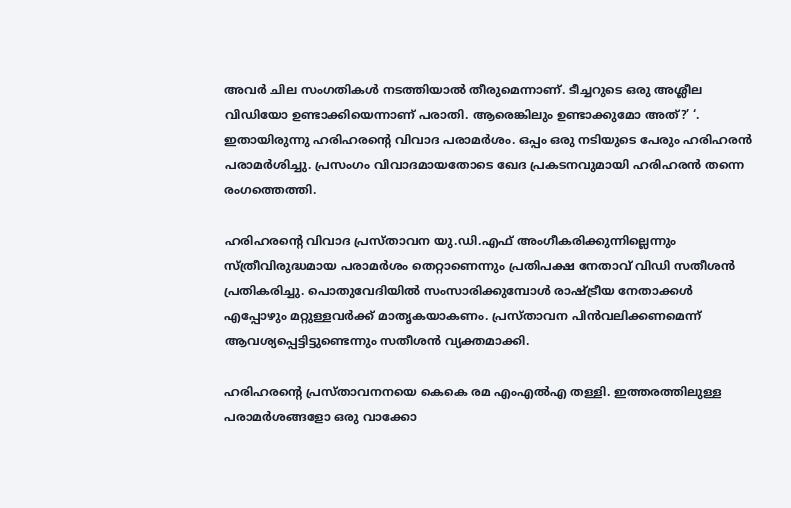അവര്‍ ചില സംഗതികള്‍ നടത്തിയാല്‍ തീരുമെന്നാണ്. ടീച്ചറുടെ ഒരു അശ്ലീല വിഡിയോ ഉണ്ടാക്കിയെന്നാണ് പരാതി. ആരെങ്കിലും ഉണ്ടാക്കുമോ അത്?’ ‘. ഇതായിരുന്നു ഹരിഹരന്റെ വിവാദ പരാമര്‍ശം. ഒപ്പം ഒരു നടിയുടെ പേരും ഹരിഹരന്‍ പരാമര്‍ശിച്ചു. പ്രസംഗം വിവാദമായതോടെ ഖേദ പ്രകടനവുമായി ഹരിഹരന്‍ തന്നെ രംഗത്തെത്തി.

ഹരിഹരന്റെ വിവാദ പ്രസ്താവന യു.ഡി.എഫ് അംഗീകരിക്കുന്നില്ലെന്നും സ്ത്രീവിരുദ്ധമായ പരാമര്‍ശം തെറ്റാണെന്നും പ്രതിപക്ഷ നേതാവ് വിഡി സതീശന്‍ പ്രതികരിച്ചു. പൊതുവേദിയില്‍ സംസാരിക്കുമ്പോള്‍ രാഷ്ട്രീയ നേതാക്കള്‍ എപ്പോഴും മറ്റുള്ളവര്‍ക്ക് മാതൃകയാകണം. പ്രസ്താവന പിന്‍വലിക്കണമെന്ന് ആവശ്യപ്പെട്ടിട്ടുണ്ടെന്നും സതീശന്‍ വ്യക്തമാക്കി.

ഹരിഹരന്റെ പ്രസ്താവനനയെ കെകെ രമ എംഎല്‍എ തള്ളി. ഇത്തരത്തിലുള്ള പരാമര്‍ശങ്ങളോ ഒരു വാക്കോ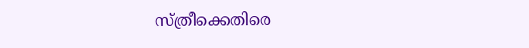സ്ത്രീക്കെതിരെ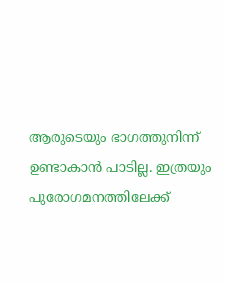ആരുടെയും ഭാഗത്തുനിന്ന് ഉണ്ടാകാന്‍ പാടില്ല. ഇത്രയും പുരോഗമനത്തിലേക്ക്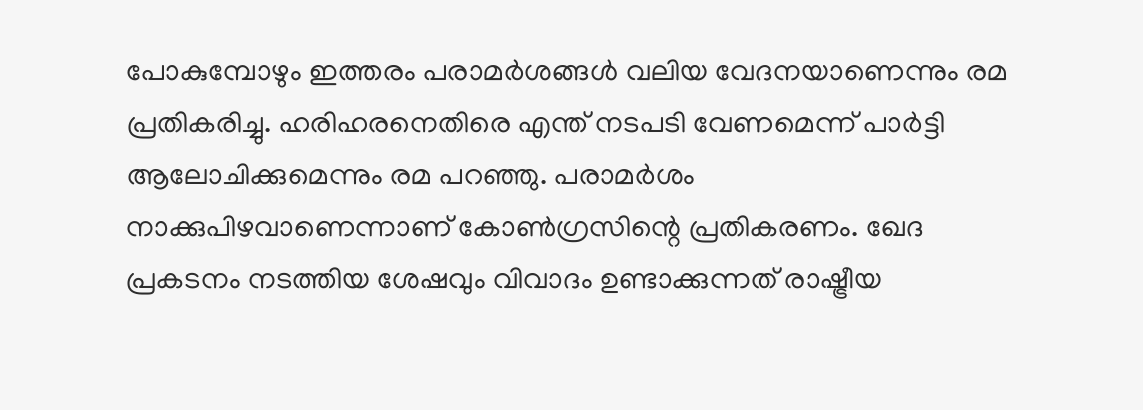പോകുമ്പോഴും ഇത്തരം പരാമര്‍ശങ്ങള്‍ വലിയ വേദനയാണെന്നും രമ പ്രതികരിച്ചു. ഹരിഹരനെതിരെ എന്ത് നടപടി വേണമെന്ന് പാര്‍ട്ടി ആലോചിക്കുമെന്നും രമ പറഞ്ഞു. പരാമര്‍ശം നാക്കുപിഴവാണെന്നാണ് കോണ്‍ഗ്രസിന്റെ പ്രതികരണം. ഖേദ പ്രകടനം നടത്തിയ ശേഷവും വിവാദം ഉണ്ടാക്കുന്നത് രാഷ്ട്രീയ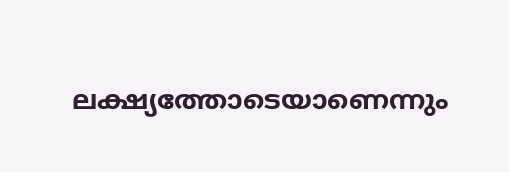ലക്ഷ്യത്തോടെയാണെന്നും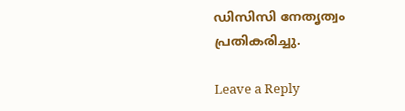ഡിസിസി നേതൃത്വം പ്രതികരിച്ചു.

Leave a Reply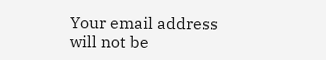Your email address will not be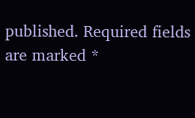published. Required fields are marked *